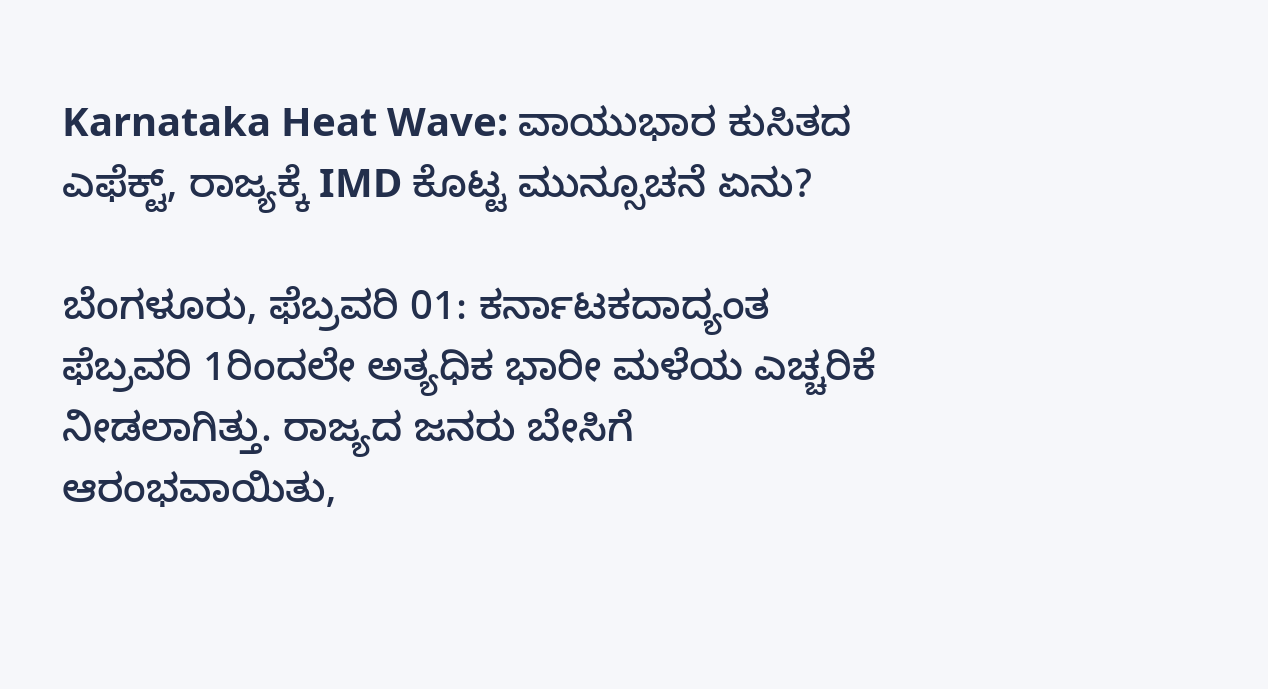Karnataka Heat Wave: ವಾಯುಭಾರ ಕುಸಿತದ ಎಫೆಕ್ಟ್, ರಾಜ್ಯಕ್ಕೆ IMD ಕೊಟ್ಟ ಮುನ್ಸೂಚನೆ ಏನು?

ಬೆಂಗಳೂರು, ಫೆಬ್ರವರಿ 01: ಕರ್ನಾಟಕದಾದ್ಯಂತ ಫೆಬ್ರವರಿ 1ರಿಂದಲೇ ಅತ್ಯಧಿಕ ಭಾರೀ ಮಳೆಯ ಎಚ್ಚರಿಕೆ ನೀಡಲಾಗಿತ್ತು. ರಾಜ್ಯದ ಜನರು ಬೇಸಿಗೆ ಆರಂಭವಾಯಿತು,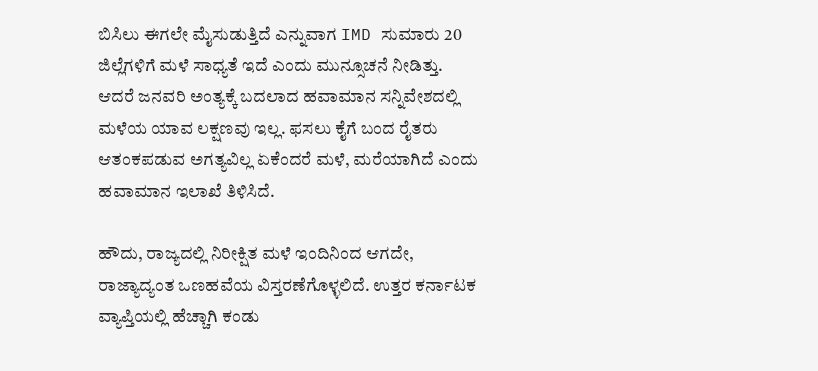ಬಿಸಿಲು ಈಗಲೇ ಮೈಸುಡುತ್ತಿದೆ ಎನ್ನುವಾಗ IMD ಸುಮಾರು 20 ಜಿಲ್ಲೆಗಳಿಗೆ ಮಳೆ ಸಾಧ್ಯತೆ ಇದೆ ಎಂದು ಮುನ್ಸೂಚನೆ ನೀಡಿತ್ತು. ಆದರೆ ಜನವರಿ ಅಂತ್ಯಕ್ಕೆ ಬದಲಾದ ಹವಾಮಾನ ಸನ್ನಿವೇಶದಲ್ಲಿ ಮಳೆಯ ಯಾವ ಲಕ್ಷಣವು ಇಲ್ಲ. ಫಸಲು ಕೈಗೆ ಬಂದ ರೈತರು ಆತಂಕಪಡುವ ಅಗತ್ಯವಿಲ್ಲ ಏಕೆಂದರೆ ಮಳೆ, ಮರೆಯಾಗಿದೆ ಎಂದು ಹವಾಮಾನ ಇಲಾಖೆ ತಿಳಿಸಿದೆ.

ಹೌದು, ರಾಜ್ಯದಲ್ಲಿ ನಿರೀಕ್ಷಿತ ಮಳೆ ಇಂದಿನಿಂದ ಆಗದೇ, ರಾಜ್ಯಾದ್ಯಂತ ಒಣಹವೆಯ ವಿಸ್ತರಣೆಗೊಳ್ಳಲಿದೆ. ಉತ್ತರ ಕರ್ನಾಟಕ ವ್ಯಾಪ್ತಿಯಲ್ಲಿ ಹೆಚ್ಚಾಗಿ ಕಂಡು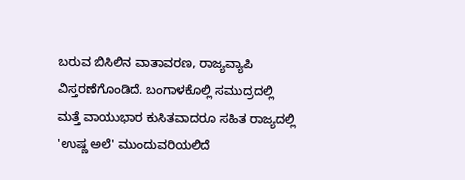ಬರುವ ಬಿಸಿಲಿನ ವಾತಾವರಣ, ರಾಜ್ಯವ್ಯಾಪಿ ವಿಸ್ತರಣೆಗೊಂಡಿದೆ. ಬಂಗಾಳಕೊಲ್ಲಿ ಸಮುದ್ರದಲ್ಲಿ ಮತ್ತೆ ವಾಯುಭಾರ ಕುಸಿತವಾದರೂ ಸಹಿತ ರಾಜ್ಯದಲ್ಲಿ 'ಉಷ್ಣ ಅಲೆ' ಮುಂದುವರಿಯಲಿದೆ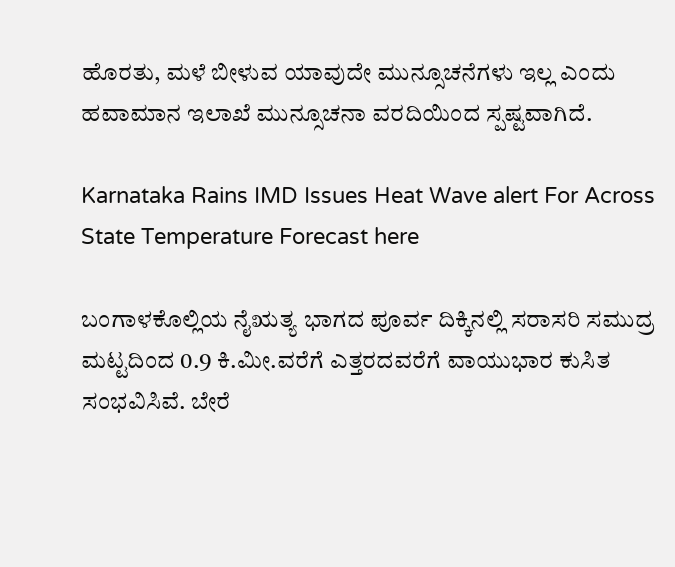ಹೊರತು, ಮಳೆ ಬೀಳುವ ಯಾವುದೇ ಮುನ್ಸೂಚನೆಗಳು ಇಲ್ಲ ಎಂದು ಹವಾಮಾನ ಇಲಾಖೆ ಮುನ್ಸೂಚನಾ ವರದಿಯಿಂದ ಸ್ಪಷ್ಟವಾಗಿದೆ.

Karnataka Rains IMD Issues Heat Wave alert For Across State Temperature Forecast here

ಬಂಗಾಳಕೊಲ್ಲಿಯ ನೈಋತ್ಯ ಭಾಗದ ಪೂರ್ವ ದಿಕ್ಕಿನಲ್ಲಿ ಸರಾಸರಿ ಸಮುದ್ರ ಮಟ್ಟದಿಂದ 0.9 ಕಿ.ಮೀ.ವರೆಗೆ ಎತ್ತರದವರೆಗೆ ವಾಯುಭಾರ ಕುಸಿತ ಸಂಭವಿಸಿವೆ. ಬೇರೆ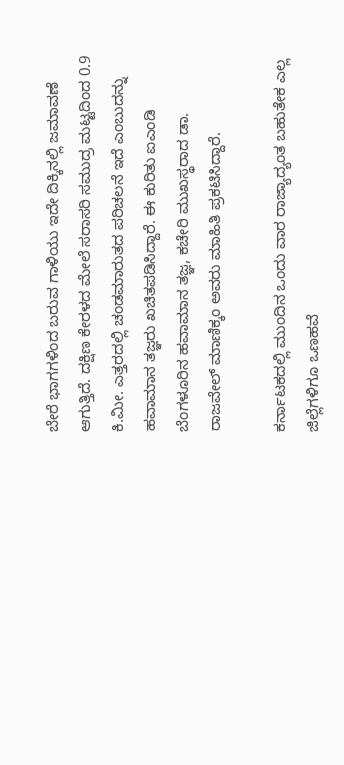ಬೇರೆ ಭಾಗಗಳಿಂದ ಬರುವ ಗಾಳಿಯು ಇದೇ ದಿಕ್ಕಿನಲ್ಲಿ ಜಮಾವಣೆ ಆಗುತ್ತಿದೆ. ದಕ್ಷಿಣ ಕೇರಳದ ಮೇಲೆ ಸರಾಸರಿ ಸಮುದ್ರ ಮಟ್ಟದಿಂದ 0.9 ಕಿ.ಮೀ. ಎತ್ತರದಲ್ಲಿ ಚಂಡಮಾರುತದ ಪರಿಚಲನೆ ಇದೆ ಎಂಬುದನ್ನು ಹವಾಮಾನ ತಜ್ಞರು ಖಚಿತಪಡಿಸಿದ್ದಾರೆ. ಈ ಕುರಿತು ಐಎಂಡಿ ಬೆಂಗಳೂರಿನ ಹವಾಮಾನ ತಜ್ಞ, ಕಚೇರಿ ಮುಖಸ್ಥರಾದ ಡಾ. ರಾಜವೇಲ್ ಮಾಣಿಕ್ಕಂ ಅವರು ಮಾಹಿತಿ ಪ್ರಕಟಿಸಿದ್ದಾರೆ.

ಕರ್ನಾಟಕದಲ್ಲಿ ಮುಂದಿನ ಒಂದು ವಾರ ರಾಜ್ಯಾದ್ಯಂತ ಬಹುತೇಕ ಎಲ್ಲ ಜಿಲ್ಲೆಗಳಿಗೂ ಒಣಹವೆ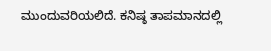ಮುಂದುವರಿಯಲಿದೆ. ಕನಿಷ್ಠ ತಾಪಮಾನದಲ್ಲಿ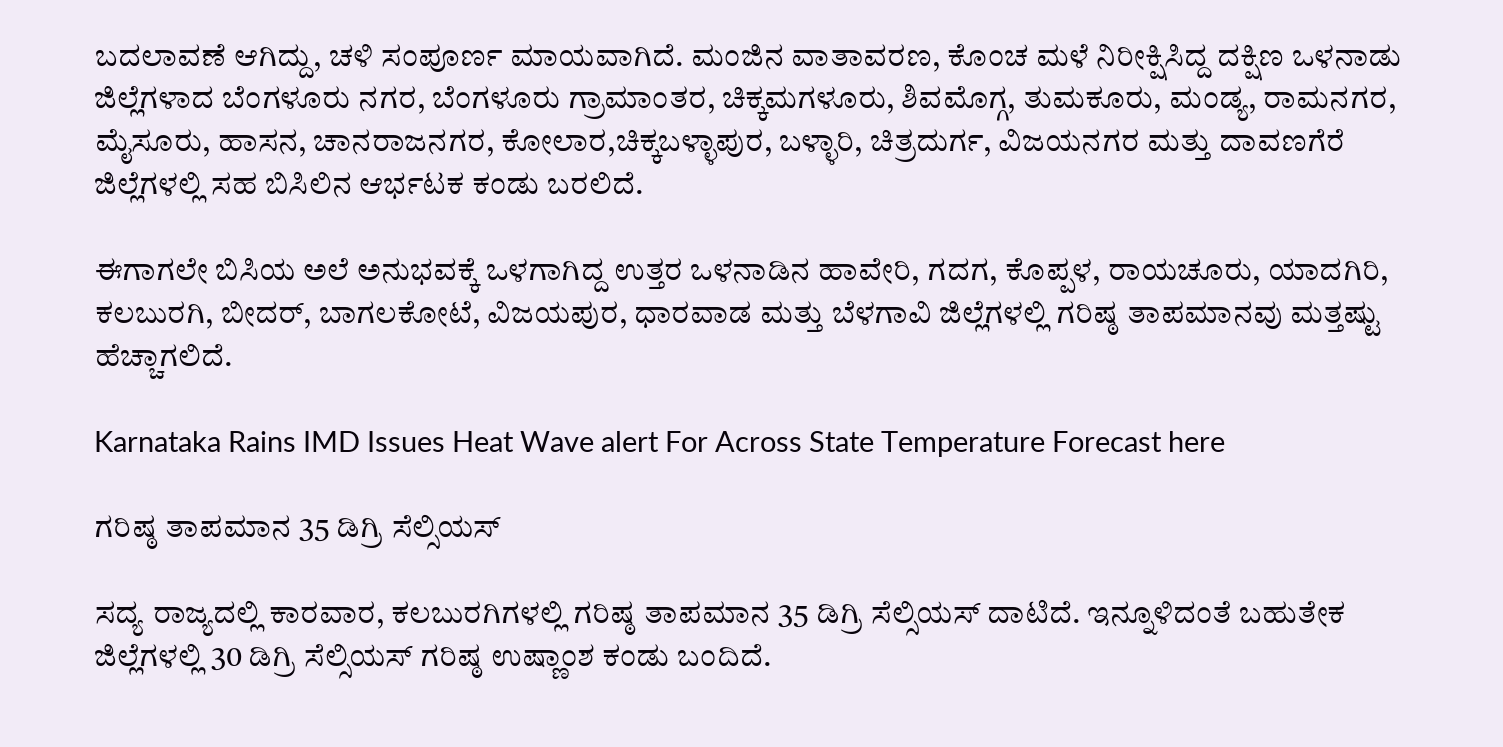ಬದಲಾವಣೆ ಆಗಿದ್ದು, ಚಳಿ ಸಂಪೂರ್ಣ ಮಾಯವಾಗಿದೆ. ಮಂಜಿನ ವಾತಾವರಣ, ಕೊಂಚ ಮಳೆ ನಿರೀಕ್ಷಿಸಿದ್ದ ದಕ್ಷಿಣ ಒಳನಾಡು ಜಿಲ್ಲೆಗಳಾದ ಬೆಂಗಳೂರು ನಗರ, ಬೆಂಗಳೂರು ಗ್ರಾಮಾಂತರ, ಚಿಕ್ಕಮಗಳೂರು, ಶಿವಮೊಗ್ಗ, ತುಮಕೂರು, ಮಂಡ್ಯ, ರಾಮನಗರ, ಮೈಸೂರು, ಹಾಸನ, ಚಾನರಾಜನಗರ, ಕೋಲಾರ,ಚಿಕ್ಕಬಳ್ಳಾಪುರ, ಬಳ್ಳಾರಿ, ಚಿತ್ರದುರ್ಗ, ವಿಜಯನಗರ ಮತ್ತು ದಾವಣಗೆರೆ ಜಿಲ್ಲೆಗಳಲ್ಲಿ ಸಹ ಬಿಸಿಲಿನ ಆರ್ಭಟಕ ಕಂಡು ಬರಲಿದೆ.

ಈಗಾಗಲೇ ಬಿಸಿಯ ಅಲೆ ಅನುಭವಕ್ಕೆ ಒಳಗಾಗಿದ್ದ ಉತ್ತರ ಒಳನಾಡಿನ ಹಾವೇರಿ, ಗದಗ, ಕೊಪ್ಪಳ, ರಾಯಚೂರು, ಯಾದಗಿರಿ, ಕಲಬುರಗಿ, ಬೀದರ್, ಬಾಗಲಕೋಟೆ, ವಿಜಯಪುರ, ಧಾರವಾಡ ಮತ್ತು ಬೆಳಗಾವಿ ಜಿಲ್ಲೆಗಳಲ್ಲಿ ಗರಿಷ್ಠ ತಾಪಮಾನವು ಮತ್ತಷ್ಟು ಹೆಚ್ಚಾಗಲಿದೆ.

Karnataka Rains IMD Issues Heat Wave alert For Across State Temperature Forecast here

ಗರಿಷ್ಠ ತಾಪಮಾನ 35 ಡಿಗ್ರಿ ಸೆಲ್ಸಿಯಸ್

ಸದ್ಯ ರಾಜ್ಯದಲ್ಲಿ ಕಾರವಾರ, ಕಲಬುರಗಿಗಳಲ್ಲಿ ಗರಿಷ್ಠ ತಾಪಮಾನ 35 ಡಿಗ್ರಿ ಸೆಲ್ಸಿಯಸ್ ದಾಟಿದೆ. ಇನ್ನೂಳಿದಂತೆ ಬಹುತೇಕ ಜಿಲ್ಲೆಗಳಲ್ಲಿ 30 ಡಿಗ್ರಿ ಸೆಲ್ಸಿಯಸ್ ಗರಿಷ್ಠ ಉಷ್ಣಾಂಶ ಕಂಡು ಬಂದಿದೆ.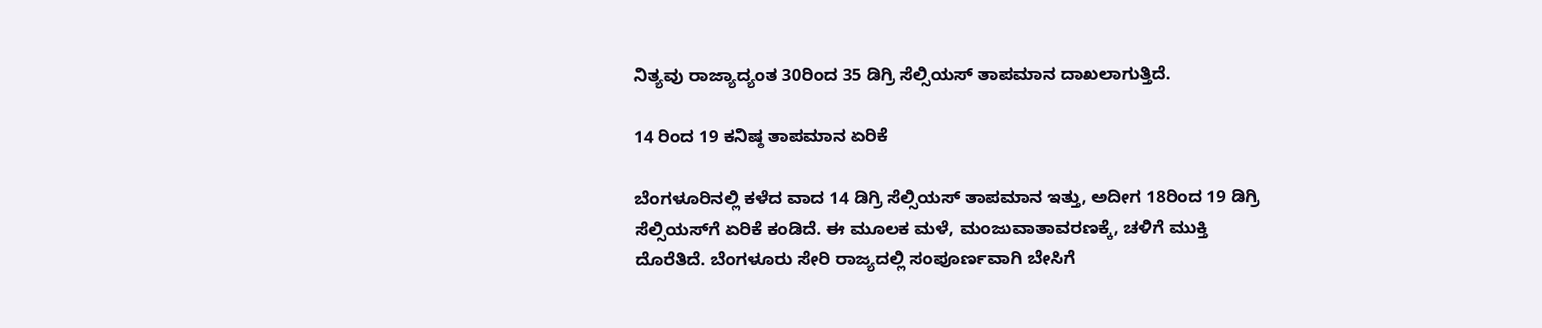ನಿತ್ಯವು ರಾಜ್ಯಾದ್ಯಂತ 30ರಿಂದ 35 ಡಿಗ್ರಿ ಸೆಲ್ಸಿಯಸ್ ತಾಪಮಾನ ದಾಖಲಾಗುತ್ತಿದೆ.

14 ರಿಂದ 19 ಕನಿಷ್ಠ ತಾಪಮಾನ ಏರಿಕೆ

ಬೆಂಗಳೂರಿನಲ್ಲಿ ಕಳೆದ ವಾದ 14 ಡಿಗ್ರಿ ಸೆಲ್ಸಿಯಸ್‌ ತಾಪಮಾನ ಇತ್ತು, ಅದೀಗ 18ರಿಂದ 19 ಡಿಗ್ರಿ ಸೆಲ್ಸಿಯಸ್‌ಗೆ ಏರಿಕೆ ಕಂಡಿದೆ. ಈ ಮೂಲಕ ಮಳೆ, ಮಂಜುವಾತಾವರಣಕ್ಕೆ, ಚಳಿಗೆ ಮುಕ್ತಿ ದೊರೆತಿದೆ. ಬೆಂಗಳೂರು ಸೇರಿ ರಾಜ್ಯದಲ್ಲಿ ಸಂಪೂರ್ಣವಾಗಿ ಬೇಸಿಗೆ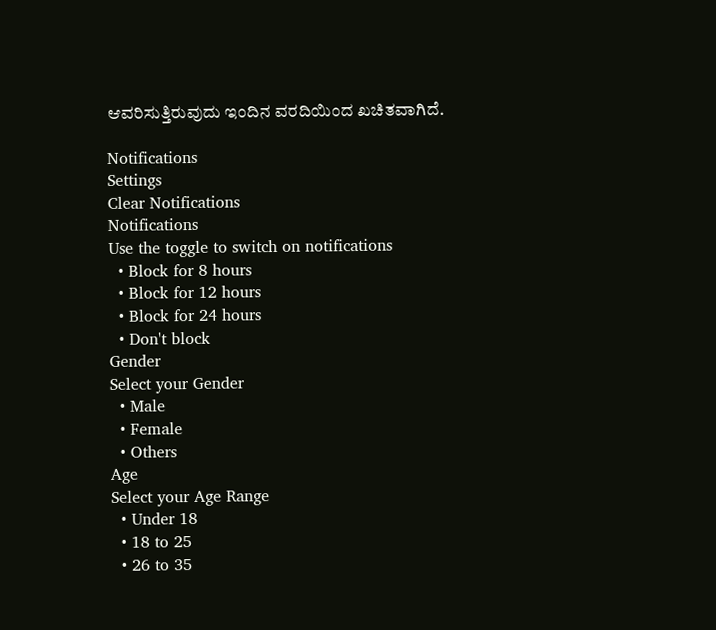ಆವರಿಸುತ್ತಿರುವುದು ಇಂದಿನ ವರದಿಯಿಂದ ಖಚಿತವಾಗಿದೆ.

Notifications
Settings
Clear Notifications
Notifications
Use the toggle to switch on notifications
  • Block for 8 hours
  • Block for 12 hours
  • Block for 24 hours
  • Don't block
Gender
Select your Gender
  • Male
  • Female
  • Others
Age
Select your Age Range
  • Under 18
  • 18 to 25
  • 26 to 35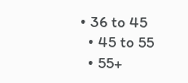• 36 to 45
  • 45 to 55
  • 55+